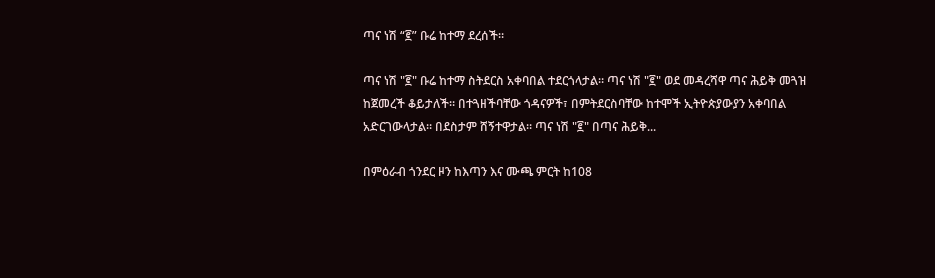ጣና ነሽ “፪” ቡሬ ከተማ ደረሰች።

ጣና ነሽ "፪" ቡሬ ከተማ ስትደርስ አቀባበል ተደርጎላታል። ጣና ነሽ "፪" ወደ መዳረሻዋ ጣና ሕይቅ መጓዝ ከጀመረች ቆይታለች። በተጓዘችባቸው ጎዳናዎች፣ በምትደርስባቸው ከተሞች ኢትዮጵያውያን አቀባበል አድርገውላታል። በደስታም ሸኝተዋታል። ጣና ነሽ "፪" በጣና ሕይቅ...

በምዕራብ ጎንደር ዞን ከእጣን እና ሙጫ ምርት ከ108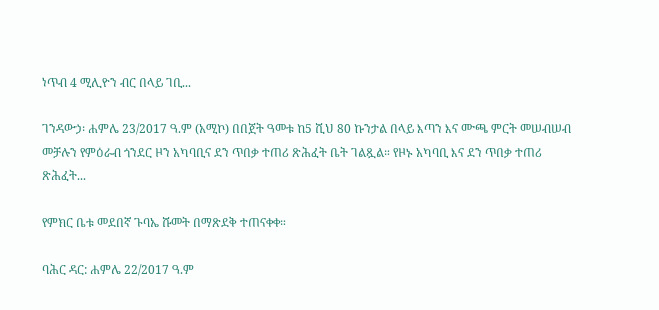ነጥብ 4 ሚሊዮን ብር በላይ ገቢ...

ገንዳውኃ፡ ሐምሌ 23/2017 ዓ.ም (አሚኮ) በበጀት ዓመቱ ከ5 ሺህ 80 ኩንታል በላይ እጣን እና ሙጫ ምርት መሠብሠብ መቻሉን የምዕራብ ጎንደር ዞን አካባቢና ደን ጥበቃ ተጠሪ ጽሕፈት ቤት ገልጿል። የዞኑ አካባቢ እና ደን ጥበቃ ተጠሪ ጽሕፈት...

የምክር ቤቱ መደበኛ ጉባኤ ሹመት በማጽደቅ ተጠናቀቀ።

ባሕር ዳር: ሐምሌ 22/2017 ዓ.ም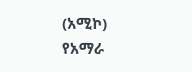(አሚኮ) የአማራ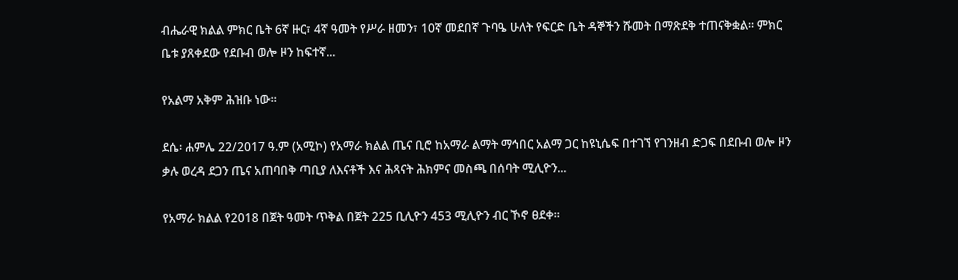ብሔራዊ ክልል ምክር ቤት 6ኛ ዙር፣ 4ኛ ዓመት የሥራ ዘመን፣ 10ኛ መደበኛ ጉባዔ ሁለት የፍርድ ቤት ዳኞችን ሹመት በማጽደቅ ተጠናቅቋል። ምክር ቤቱ ያጸቀደው የደቡብ ወሎ ዞን ከፍተኛ...

የአልማ አቅም ሕዝቡ ነው።

ደሴ፡ ሐምሌ 22/2017 ዓ.ም (አሚኮ) የአማራ ክልል ጤና ቢሮ ከአማራ ልማት ማኅበር አልማ ጋር ከዩኒሴፍ በተገኘ የገንዘብ ድጋፍ በደቡብ ወሎ ዞን ቃሉ ወረዳ ደጋን ጤና አጠባበቅ ጣቢያ ለእናቶች እና ሕጻናት ሕክምና መስጫ በሰባት ሚሊዮን...

የአማራ ክልል የ2018 በጀት ዓመት ጥቅል በጀት 225 ቢሊዮን 453 ሚሊዮን ብር ኾኖ ፀደቀ።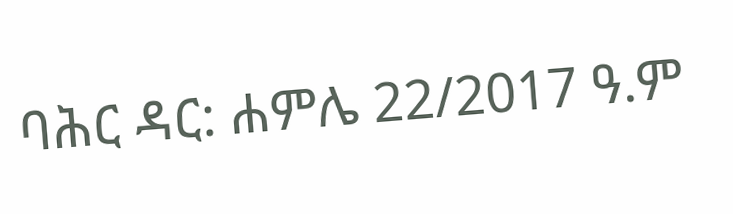ባሕር ዳር: ሐምሌ 22/2017 ዓ.ም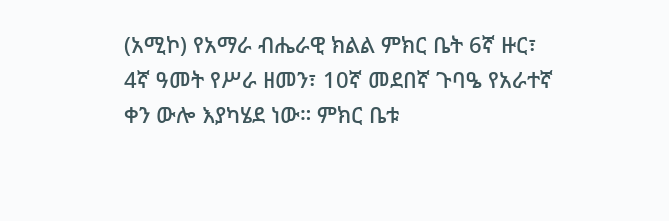(አሚኮ) የአማራ ብሔራዊ ክልል ምክር ቤት 6ኛ ዙር፣ 4ኛ ዓመት የሥራ ዘመን፣ 10ኛ መደበኛ ጉባዔ የአራተኛ ቀን ውሎ እያካሄደ ነው። ምክር ቤቱ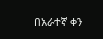በአራተኛ ቀን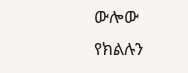ውሎው የክልሉን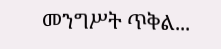መንግሥት ጥቅል...